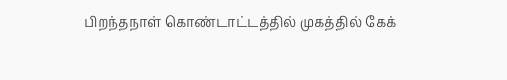பிறந்தநாள் கொண்டாட்டத்தில் முகத்தில் கேக்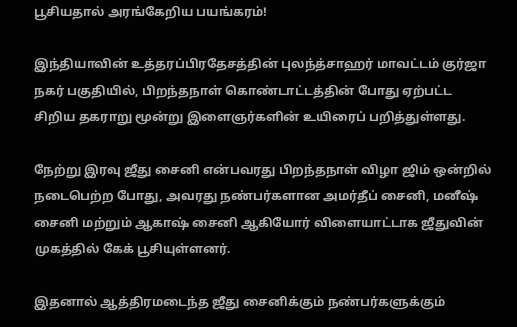பூசியதால் அரங்கேறிய பயங்கரம்!

இந்தியாவின் உத்தரப்பிரதேசத்தின் புலந்த்சாஹர் மாவட்டம் குர்ஜா நகர் பகுதியில், பிறந்தநாள் கொண்டாட்டத்தின் போது ஏற்பட்ட சிறிய தகராறு மூன்று இளைஞர்களின் உயிரைப் பறித்துள்ளது.

நேற்று இரவு ஜீது சைனி என்பவரது பிறந்தநாள் விழா ஜிம் ஒன்றில் நடைபெற்ற போது, அவரது நண்பர்களான அமர்தீப் சைனி, மனீஷ் சைனி மற்றும் ஆகாஷ் சைனி ஆகியோர் விளையாட்டாக ஜீதுவின் முகத்தில் கேக் பூசியுள்ளனர்.

இதனால் ஆத்திரமடைந்த ஜீது சைனிக்கும் நண்பர்களுக்கும்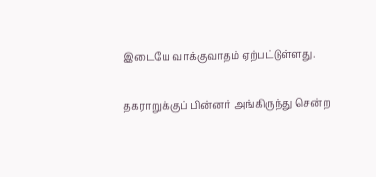இடையே வாக்குவாதம் ஏற்பட்டுள்ளது.

தகராறுக்குப் பின்னர் அங்கிருந்து சென்ற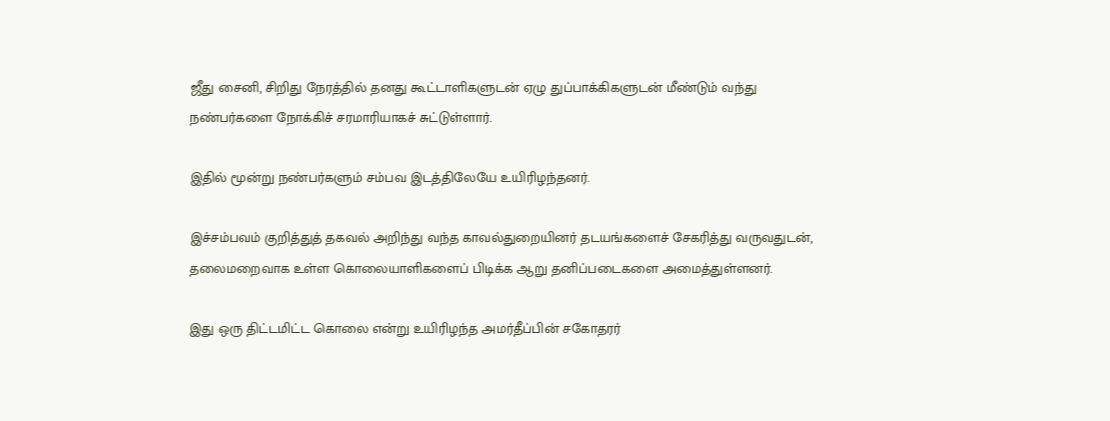ஜீது சைனி, சிறிது நேரத்தில் தனது கூட்டாளிகளுடன் ஏழு துப்பாக்கிகளுடன் மீண்டும் வந்து நண்பர்களை நோக்கிச் சரமாரியாகச் சுட்டுள்ளார்.

இதில் மூன்று நண்பர்களும் சம்பவ இடத்திலேயே உயிரிழந்தனர்.

இச்சம்பவம் குறித்துத் தகவல் அறிந்து வந்த காவல்துறையினர் தடயங்களைச் சேகரித்து வருவதுடன், தலைமறைவாக உள்ள கொலையாளிகளைப் பிடிக்க ஆறு தனிப்படைகளை அமைத்துள்ளனர்.

இது ஒரு திட்டமிட்ட கொலை என்று உயிரிழந்த அமர்தீப்பின் சகோதரர்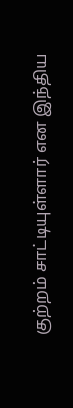குற்றம் சாட்டியுள்ளார் என இந்திய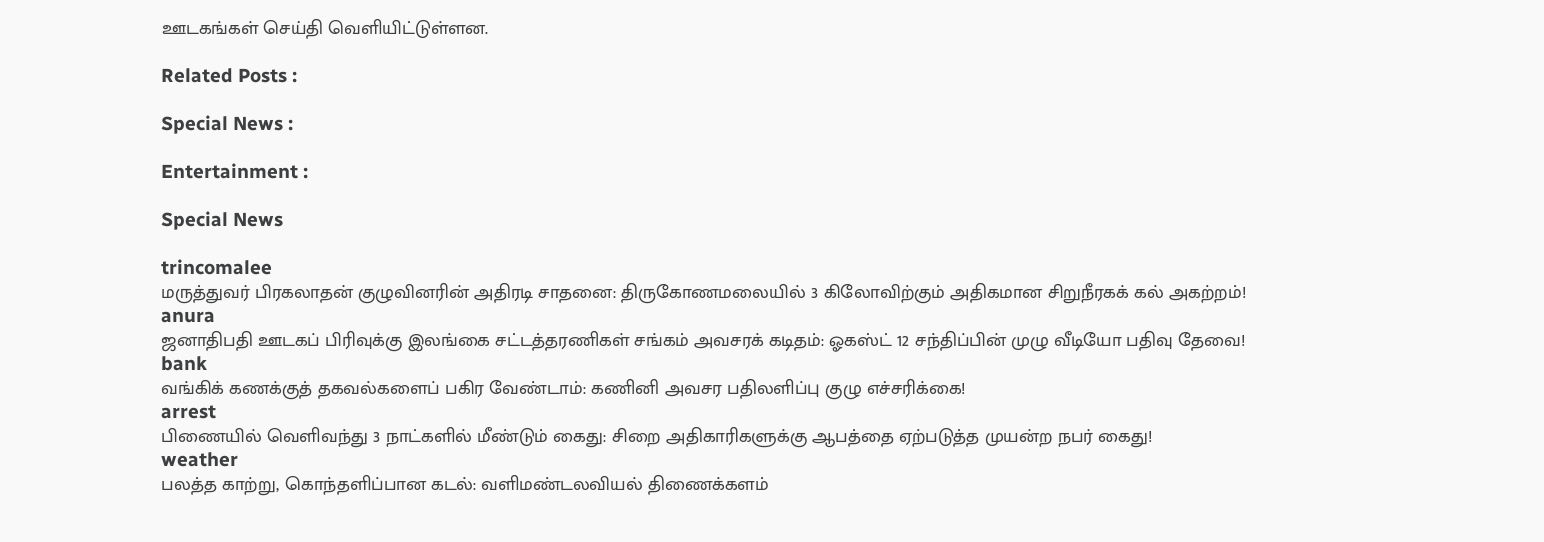ஊடகங்கள் செய்தி வெளியிட்டுள்ளன.

Related Posts :

Special News :

Entertainment :

Special News

trincomalee
மருத்துவர் பிரகலாதன் குழுவினரின் அதிரடி சாதனை: திருகோணமலையில் 3 கிலோவிற்கும் அதிகமான சிறுநீரகக் கல் அகற்றம்!
anura
ஜனாதிபதி ஊடகப் பிரிவுக்கு இலங்கை சட்டத்தரணிகள் சங்கம் அவசரக் கடிதம்: ஓகஸ்ட் 12 சந்திப்பின் முழு வீடியோ பதிவு தேவை!
bank
வங்கிக் கணக்குத் தகவல்களைப் பகிர வேண்டாம்: கணினி அவசர பதிலளிப்பு குழு எச்சரிக்கை!
arrest
பிணையில் வெளிவந்து 3 நாட்களில் மீண்டும் கைது: சிறை அதிகாரிகளுக்கு ஆபத்தை ஏற்படுத்த முயன்ற நபர் கைது!
weather
பலத்த காற்று, கொந்தளிப்பான கடல்: வளிமண்டலவியல் திணைக்களம்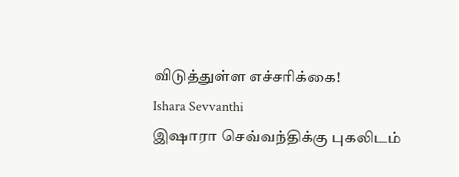விடுத்துள்ள எச்சரிக்கை!
Ishara Sevvanthi
இஷாரா செவ்வந்திக்கு புகலிடம்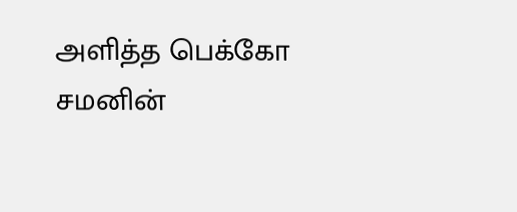அளித்த பெக்கோ சமனின்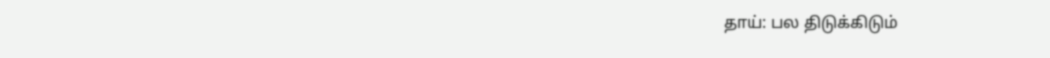தாய்: பல திடுக்கிடும்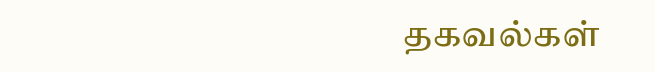தகவல்கள்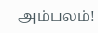அம்பலம்!